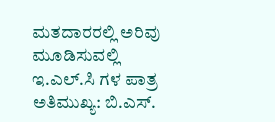ಮತದಾರರಲ್ಲಿ ಅರಿವು ಮೂಡಿಸುವಲ್ಲಿ ಇ.ಎಲ್.ಸಿ ಗಳ ಪಾತ್ರ ಅತಿಮುಖ್ಯ: ಬಿ.ಎಸ್.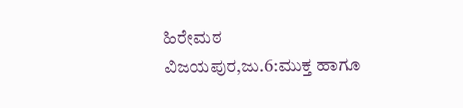ಹಿರೇಮಠ
ವಿಜಯಪುರ,ಜು.6:ಮುಕ್ತ ಹಾಗೂ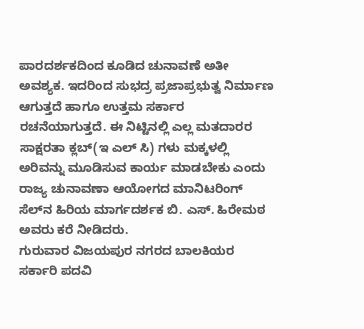ಪಾರದರ್ಶಕದಿಂದ ಕೂಡಿದ ಚುನಾವಣೆ ಅತೀ ಅವಶ್ಯಕ. ಇದರಿಂದ ಸುಭದ್ರ ಪ್ರಜಾಪ್ರಭುತ್ವ ನಿರ್ಮಾಣ ಆಗುತ್ತದೆ ಹಾಗೂ ಉತ್ತಮ ಸರ್ಕಾರ ರಚನೆಯಾಗುತ್ತದೆ. ಈ ನಿಟ್ಟಿನಲ್ಲಿ ಎಲ್ಲ ಮತದಾರರ ಸಾಕ್ಷರತಾ ಕ್ಲಬ್(ಇ ಎಲ್ ಸಿ) ಗಳು ಮಕ್ಕಳಲ್ಲಿ ಅರಿವನ್ನು ಮೂಡಿಸುವ ಕಾರ್ಯ ಮಾಡಬೇಕು ಎಂದು ರಾಜ್ಯ ಚುನಾವಣಾ ಆಯೋಗದ ಮಾನಿಟರಿಂಗ್ ಸೆಲ್‍ನ ಹಿರಿಯ ಮಾರ್ಗದರ್ಶಕ ಬಿ. ಎಸ್. ಹಿರೇಮಠ ಅವರು ಕರೆ ನೀಡಿದರು.
ಗುರುವಾರ ವಿಜಯಪುರ ನಗರದ ಬಾಲಕಿಯರ ಸರ್ಕಾರಿ ಪದವಿ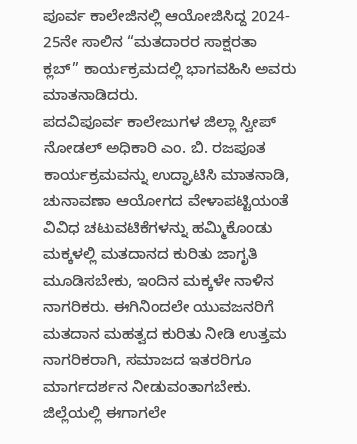ಪೂರ್ವ ಕಾಲೇಜಿನಲ್ಲಿ ಆಯೋಜಿಸಿದ್ದ 2024- 25ನೇ ಸಾಲಿನ “ಮತದಾರರ ಸಾಕ್ಷರತಾ ಕ್ಲಬ್” ಕಾರ್ಯಕ್ರಮದಲ್ಲಿ ಭಾಗವಹಿಸಿ ಅವರು ಮಾತನಾಡಿದರು.
ಪದವಿಪೂರ್ವ ಕಾಲೇಜುಗಳ ಜಿಲ್ಲಾ ಸ್ವೀಪ್ ನೋಡಲ್ ಅಧಿಕಾರಿ ಎಂ. ಬಿ. ರಜಪೂತ ಕಾರ್ಯಕ್ರಮವನ್ನು ಉದ್ಘಾಟಿಸಿ ಮಾತನಾಡಿ, ಚುನಾವಣಾ ಆಯೋಗದ ವೇಳಾಪಟ್ಟಿಯಂತೆ ವಿವಿಧ ಚಟುವಟಿಕೆಗಳನ್ನು ಹಮ್ಮಿಕೊಂಡು ಮಕ್ಕಳಲ್ಲಿ ಮತದಾನದ ಕುರಿತು ಜಾಗೃತಿ ಮೂಡಿಸಬೇಕು, ಇಂದಿನ ಮಕ್ಕಳೇ ನಾಳಿನ ನಾಗರಿಕರು. ಈಗಿನಿಂದಲೇ ಯುವಜನರಿಗೆ ಮತದಾನ ಮಹತ್ವದ ಕುರಿತು ನೀಡಿ ಉತ್ತಮ ನಾಗರಿಕರಾಗಿ, ಸಮಾಜದ ಇತರರಿಗೂ ಮಾರ್ಗದರ್ಶನ ನೀಡುವಂತಾಗಬೇಕು. ಜಿಲ್ಲೆಯಲ್ಲಿ ಈಗಾಗಲೇ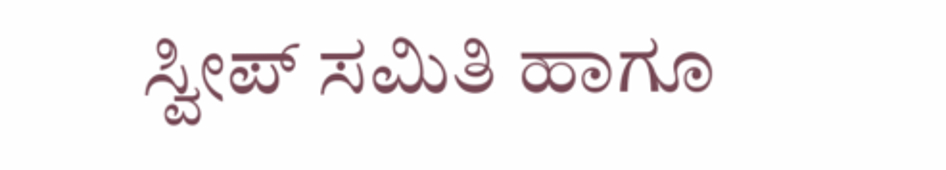ಸ್ವೀಪ್ ಸಮಿತಿ ಹಾಗೂ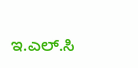ಇ.ಎಲ್.ಸಿ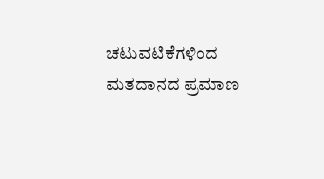ಚಟುವಟಿಕೆಗಳಿಂದ ಮತದಾನದ ಪ್ರಮಾಣ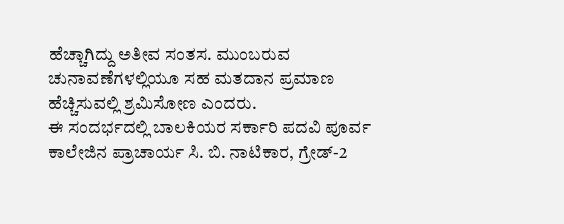ಹೆಚ್ಚಾಗಿದ್ದು ಅತೀವ ಸಂತಸ. ಮುಂಬರುವ ಚುನಾವಣೆಗಳಲ್ಲಿಯೂ ಸಹ ಮತದಾನ ಪ್ರಮಾಣ ಹೆಚ್ಚಿಸುವಲ್ಲಿ ಶ್ರಮಿಸೋಣ ಎಂದರು.
ಈ ಸಂದರ್ಭದಲ್ಲಿ ಬಾಲಕಿಯರ ಸರ್ಕಾರಿ ಪದವಿ ಪೂರ್ವ ಕಾಲೇಜಿನ ಪ್ರಾಚಾರ್ಯ ಸಿ. ಬಿ. ನಾಟಿಕಾರ, ಗ್ರೇಡ್-2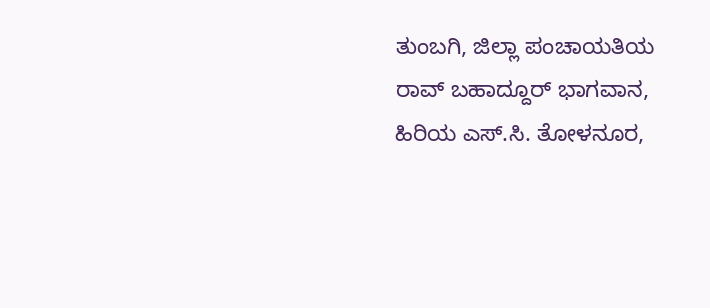ತುಂಬಗಿ, ಜಿಲ್ಲಾ ಪಂಚಾಯತಿಯ ರಾವ್ ಬಹಾದ್ದೂರ್ ಭಾಗವಾನ, ಹಿರಿಯ ಎಸ್.ಸಿ. ತೋಳನೂರ,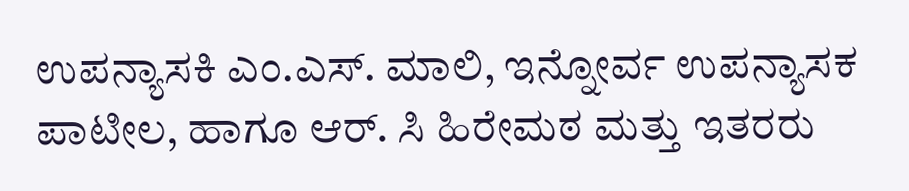ಉಪನ್ಯಾಸಕಿ ಎಂ.ಎಸ್. ಮಾಲಿ, ಇನ್ನೋರ್ವ ಉಪನ್ಯಾಸಕ ಪಾಟೀಲ, ಹಾಗೂ ಆರ್. ಸಿ ಹಿರೇಮಠ ಮತ್ತು ಇತರರು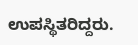ಉಪಸ್ಥಿತರಿದ್ದರು.